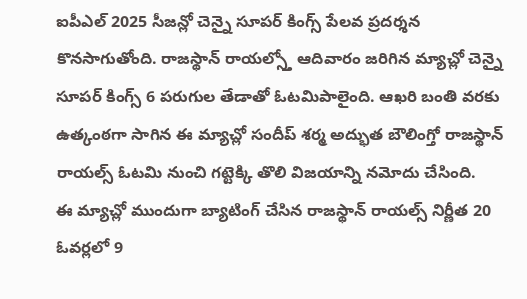ఐపీఎల్ 2025 సీజన్లో చెన్నై సూపర్ కింగ్స్ పేలవ ప్రదర్శన కొనసాగుతోంది. రాజస్థాన్ రాయల్స్తో ఆదివారం జరిగిన మ్యాచ్లో చెన్నై సూపర్ కింగ్స్ 6 పరుగుల తేడాతో ఓటమిపాలైంది. ఆఖరి బంతి వరకు ఉత్కంఠగా సాగిన ఈ మ్యాచ్లో సందీప్ శర్మ అద్భుత బౌలింగ్తో రాజస్థాన్ రాయల్స్ ఓటమి నుంచి గట్టెక్కి తొలి విజయాన్ని నమోదు చేసింది.
ఈ మ్యాచ్లో ముందుగా బ్యాటింగ్ చేసిన రాజస్థాన్ రాయల్స్ నిర్ణీత 20 ఓవర్లలో 9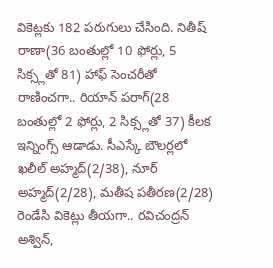వికెట్లకు 182 పరుగులు చేసింది. నితీష్ రాణా(36 బంతుల్లో 10 ఫోర్లు, 5 సిక్స్లతో 81) హాఫ్ సెంచరీతో రాణించగా.. రియాన్ పరాగ్(28 బంతుల్లో 2 ఫోర్లు, 2 సిక్స్లతో 37) కీలక ఇన్నింగ్స్ ఆడాడు. సీఎస్కే బౌలర్లలో ఖలీల్ అహ్మద్(2/38), నూర్ అహ్మద్(2/28), మతీష పతీరణ(2/28) రెండేసి వికెట్లు తీయగా.. రవిచంద్రన్ అశ్విన్,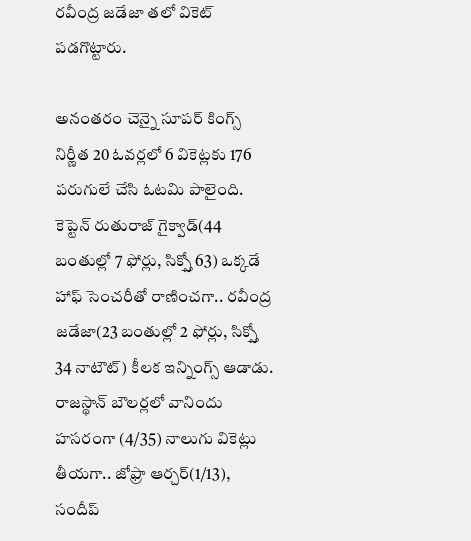రవీంద్ర జడేజా తలో వికెట్ పడగొట్టారు.

అనంతరం చెన్నై సూపర్ కింగ్స్ నిర్ణీత 20 ఓవర్లలో 6 వికెట్లకు 176 పరుగులే చేసి ఓటమి పాలైంది. కెప్టెన్ రుతురాజ్ గైక్వాడ్(44 బంతుల్లో 7 ఫోర్లు, సిక్స్తో 63) ఒక్కడే హాఫ్ సెంచరీతో రాణించగా.. రవీంద్ర జడేజా(23 బంతుల్లో 2 ఫోర్లు, సిక్స్తో 34 నాటౌట్) కీలక ఇన్నింగ్స్ ఆడాడు. రాజస్థాన్ బౌలర్లలో వానిందు హసరంగా (4/35) నాలుగు వికెట్లు తీయగా.. జోఫ్రా ఆర్చర్(1/13), సందీప్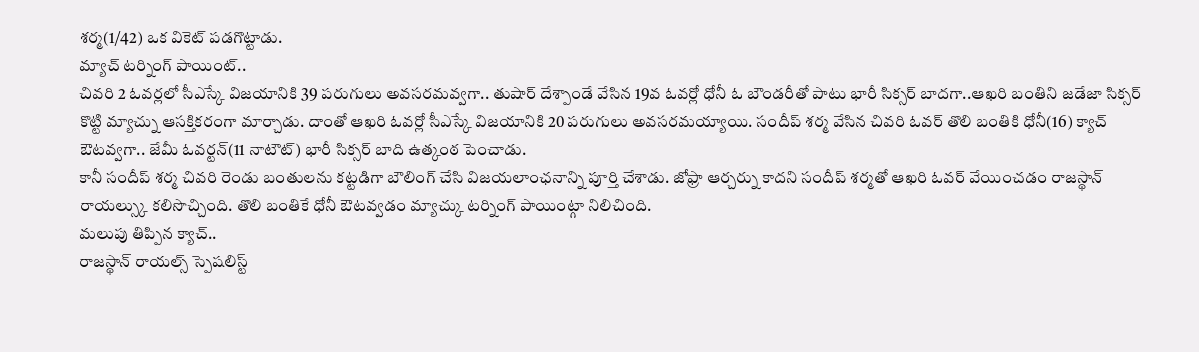శర్మ(1/42) ఒక వికెట్ పడగొట్టాడు.
మ్యాచ్ టర్నింగ్ పాయింట్..
చివరి 2 ఓవర్లలో సీఎస్కే విజయానికి 39 పరుగులు అవసరమవ్వగా.. తుషార్ దేశ్పాండే వేసిన 19వ ఓవర్లో ధోనీ ఓ బౌండరీతో పాటు భారీ సిక్సర్ బాదగా..ఆఖరి బంతిని జడేజా సిక్సర్ కొట్టి మ్యాచ్ను ఆసక్తికరంగా మార్చాడు. దాంతో ఆఖరి ఓవర్లో సీఎస్కే విజయానికి 20 పరుగులు అవసరమయ్యాయి. సందీప్ శర్మ వేసిన చివరి ఓవర్ తొలి బంతికి ధోనీ(16) క్యాచ్ ఔటవ్వగా.. జేమీ ఓవర్టన్(11 నాటౌట్) భారీ సిక్సర్ బాది ఉత్కంఠ పెంచాడు.
కానీ సందీప్ శర్మ చివరి రెండు బంతులను కట్టడిగా బౌలింగ్ చేసి విజయలాంఛనాన్ని పూర్తి చేశాడు. జోఫ్రా ఆర్చర్ను కాదని సందీప్ శర్మతో ఆఖరి ఓవర్ వేయించడం రాజస్థాన్ రాయల్స్కు కలిసొచ్చింది. తొలి బంతికే ధోనీ ఔటవ్వడం మ్యాచ్కు టర్నింగ్ పాయింట్గా నిలిచింది.
మలుపు తిప్పిన క్యాచ్..
రాజస్థాన్ రాయల్స్ స్పెషలిస్ట్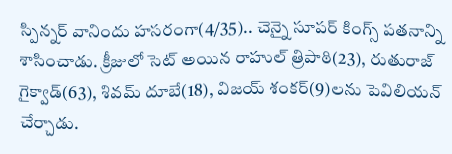స్పిన్నర్ వానిందు హసరంగా(4/35).. చెన్నై సూపర్ కింగ్స్ పతనాన్ని శాసించాడు. క్రీజులో సెట్ అయిన రాహుల్ త్రిపాఠి(23), రుతురాజ్ గైక్వాడ్(63), శివమ్ దూబే(18), విజయ్ శంకర్(9)లను పెవిలియన్ చేర్చాడు.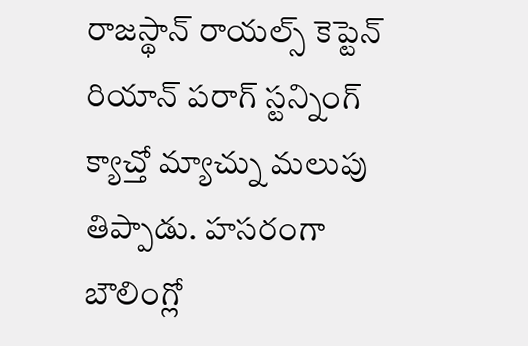రాజస్థాన్ రాయల్స్ కెప్టెన్ రియాన్ పరాగ్ స్టన్నింగ్ క్యాచ్తో మ్యాచ్ను మలుపు తిప్పాడు. హసరంగా బౌలింగ్లో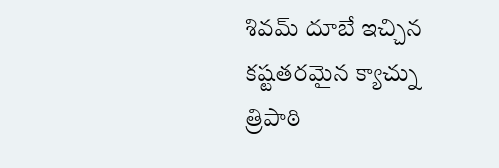శివమ్ దూబే ఇచ్చిన కష్టతరమైన క్యాచ్ను త్రిపాఠి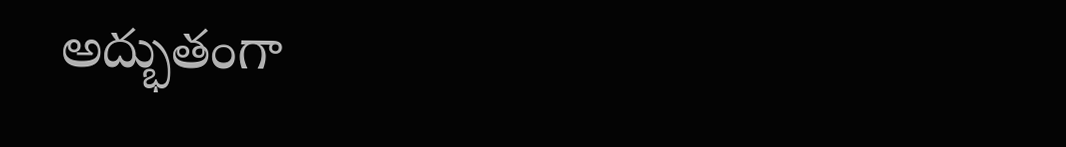అద్భుతంగా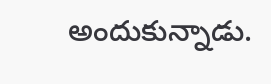అందుకున్నాడు.